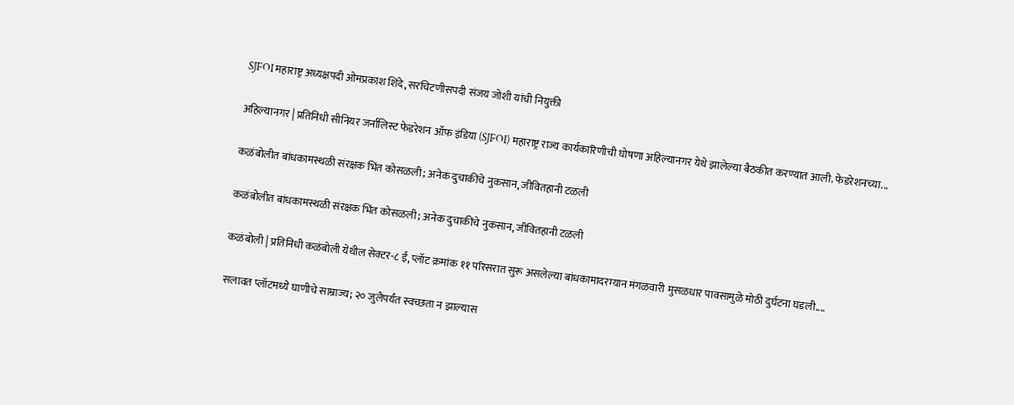SJFOI महाराष्ट्र अध्यक्षपदी ओमप्रकाश शिंदे, सरचिटणीसपदी संजय जोशी यांची नियुक्ती

अहिल्यानगर | प्रतिनिधी सीनियर जर्नालिस्ट फेडरेशन ऑफ इंडिया (SJFOI) महाराष्ट्र राज्य कार्यकारिणीची घोषणा अहिल्यानगर येथे झालेल्या बैठकीत करण्यात आली. फेडरेशनच्या...

कळंबोलीत बांधकामस्थळी संरक्षक भिंत कोसळली; अनेक दुचाकींचे नुकसान, जीवितहानी टळली

कळंबोलीत बांधकामस्थळी संरक्षक भिंत कोसळली; अनेक दुचाकींचे नुकसान, जीवितहानी टळली

कळंबोली | प्रतिनिधी कळंबोली येथील सेक्टर-८ ई, प्लॉट क्रमांक ११ परिसरात सुरू असलेल्या बांधकामादरम्यान मंगळवारी मुसळधार पावसामुळे मोठी दुर्घटना घडली....

सलावत प्लॉटमध्ये घाणीचे साम्राज्य; २० जुलैपर्यंत स्वच्छता न झाल्यास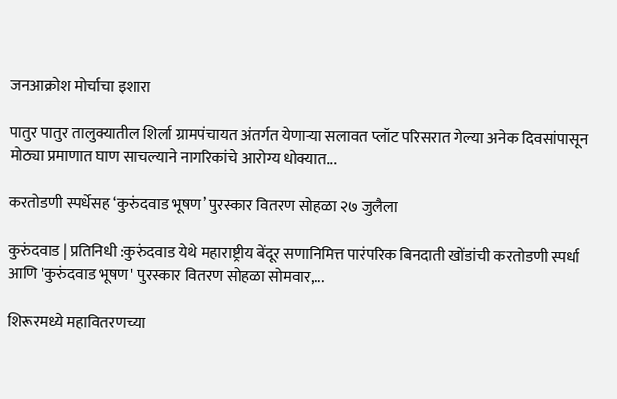जनआक्रोश मोर्चाचा इशारा

पातुर पातुर तालुक्यातील शिर्ला ग्रामपंचायत अंतर्गत येणाऱ्या सलावत प्लॉट परिसरात गेल्या अनेक दिवसांपासून मोठ्या प्रमाणात घाण साचल्याने नागरिकांचे आरोग्य धोक्यात...

करतोडणी स्पर्धेसह ‘कुरुंदवाड भूषण’ पुरस्कार वितरण सोहळा २७ जुलैला

कुरुंदवाड | प्रतिनिधी :कुरुंदवाड येथे महाराष्ट्रीय बेंदूर सणानिमित्त पारंपरिक बिनदाती खोंडांची करतोडणी स्पर्धा आणि 'कुरुंदवाड भूषण' पुरस्कार वितरण सोहळा सोमवार,...

शिरूरमध्ये महावितरणच्या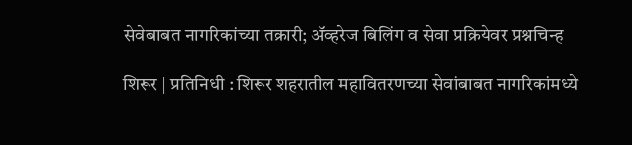सेवेबाबत नागरिकांच्या तक्रारी; ॲव्हरेज बिलिंग व सेवा प्रक्रियेवर प्रश्नचिन्ह

शिरूर | प्रतिनिधी : शिरूर शहरातील महावितरणच्या सेवांबाबत नागरिकांमध्ये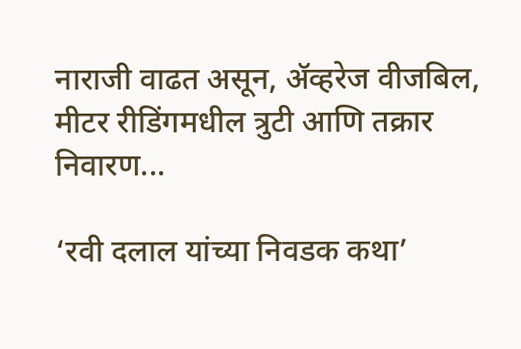नाराजी वाढत असून, ॲव्हरेज वीजबिल, मीटर रीडिंगमधील त्रुटी आणि तक्रार निवारण...

‘रवी दलाल यांच्या निवडक कथा’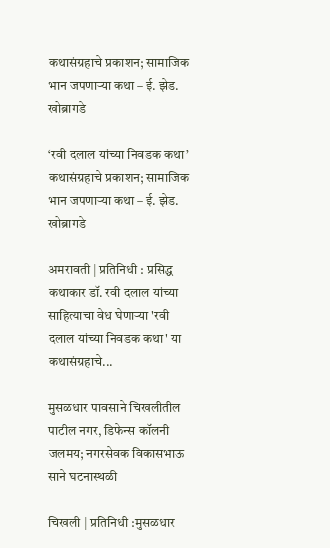कथासंग्रहाचे प्रकाशन; सामाजिक भान जपणाऱ्या कथा – ई. झेड. खोब्रागडे

‘रवी दलाल यांच्या निवडक कथा’ कथासंग्रहाचे प्रकाशन; सामाजिक भान जपणाऱ्या कथा – ई. झेड. खोब्रागडे

अमरावती | प्रतिनिधी : प्रसिद्ध कथाकार डॉ. रवी दलाल यांच्या साहित्याचा वेध घेणाऱ्या 'रवी दलाल यांच्या निवडक कथा' या कथासंग्रहाचे...

मुसळधार पावसाने चिखलीतील पाटील नगर, डिफेन्स कॉलनी जलमय; नगरसेवक विकासभाऊ साने घटनास्थळी

चिखली | प्रतिनिधी :मुसळधार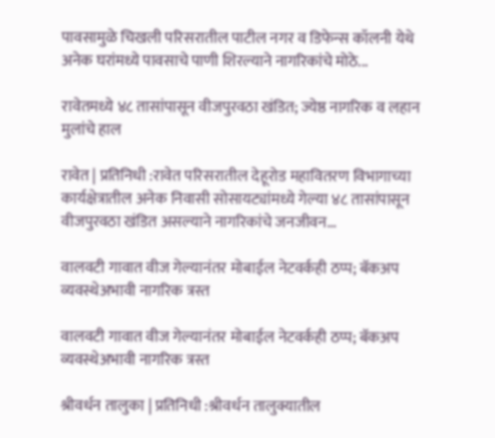पावसामुळे चिखली परिसरातील पाटील नगर व डिफेन्स कॉलनी येथे अनेक घरांमध्ये पावसाचे पाणी शिरल्याने नागरिकांचे मोठे...

रावेतमध्ये ४८ तासांपासून वीजपुरवठा खंडित; ज्येष्ठ नागरिक व लहान मुलांचे हाल

रावेत | प्रतिनिधी :रावेत परिसरातील देहूरोड महावितरण विभागाच्या कार्यक्षेत्रातील अनेक निवासी सोसायट्यांमध्ये गेल्या ४८ तासांपासून वीजपुरवठा खंडित असल्याने नागरिकांचे जनजीवन...

वालवटी गावात वीज गेल्यानंतर मोबाईल नेटवर्कही ठप्प; बॅकअप व्यवस्थेअभावी नागरिक त्रस्त

वालवटी गावात वीज गेल्यानंतर मोबाईल नेटवर्कही ठप्प; बॅकअप व्यवस्थेअभावी नागरिक त्रस्त

श्रीवर्धन तालुका | प्रतिनिधी :श्रीवर्धन तालुक्यातील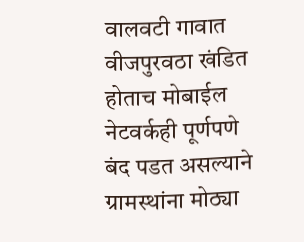वालवटी गावात वीजपुरवठा खंडित होताच मोबाईल नेटवर्कही पूर्णपणे बंद पडत असल्याने ग्रामस्थांना मोठ्या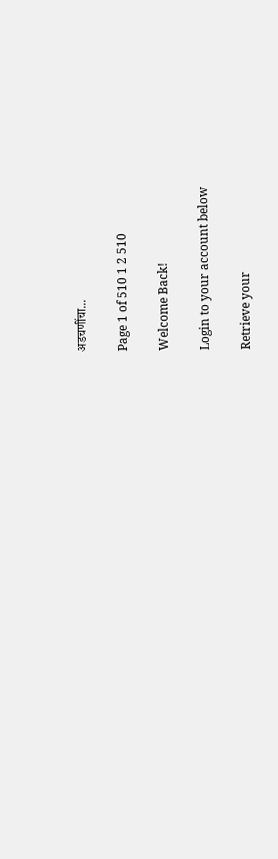अडचणींचा...

Page 1 of 510 1 2 510

Welcome Back!

Login to your account below

Retrieve your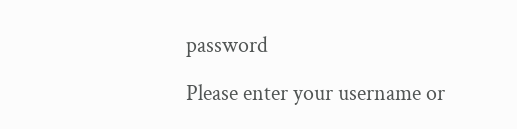password

Please enter your username or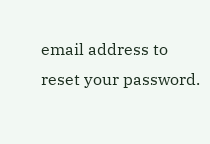email address to reset your password.